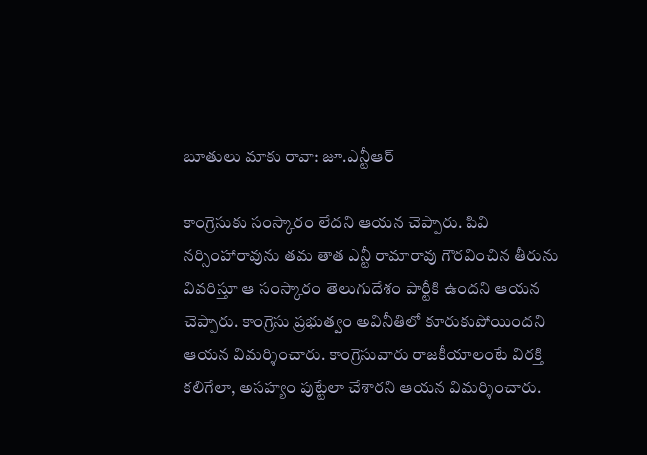బూతులు మాకు రావా: జూ.ఎన్టీఆర్

కాంగ్రెసుకు సంస్కారం లేదని ఆయన చెప్పారు. పివి నర్సింహారావును తమ తాత ఎన్టీ రామారావు గౌరవించిన తీరును వివరిస్తూ ఆ సంస్కారం తెలుగుదేశం పార్టీకి ఉందని ఆయన చెప్పారు. కాంగ్రెసు ప్రభుత్వం అవినీతిలో కూరుకుపోయిందని ఆయన విమర్శించారు. కాంగ్రెసువారు రాజకీయాలంటే విరక్తి కలిగేలా, అసహ్యం పుట్టేలా చేశారని ఆయన విమర్శించారు.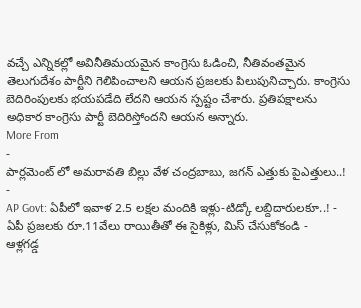వచ్చే ఎన్నికల్లో అవినీతిమయమైన కాంగ్రెసు ఓడించి, నీతివంతమైన తెలుగుదేశం పార్టీని గెలిపించాలని ఆయన ప్రజలకు పిలుపునిచ్చారు. కాంగ్రెసు బెదిరింపులకు భయపడేది లేదని ఆయన స్పష్టం చేశారు. ప్రతిపక్షాలను అధికార కాంగ్రెసు పార్టీ బెదిరిస్తోందని ఆయన అన్నారు.
More From
-
పార్లమెంట్ లో అమరావతి బిల్లు వేళ చంద్రబాబు, జగన్ ఎత్తుకు పైఎత్తులు..! -
AP Govt: ఏపీలో ఇవాళ 2.5 లక్షల మందికి ఇళ్లు-టిడ్కో లబ్దిదారులకూ..! -
ఏపీ ప్రజలకు రూ.11వేలు రాయితీతో ఈ సైకిళ్లు, మిస్ చేసుకోకండి -
ఆళ్లగడ్డ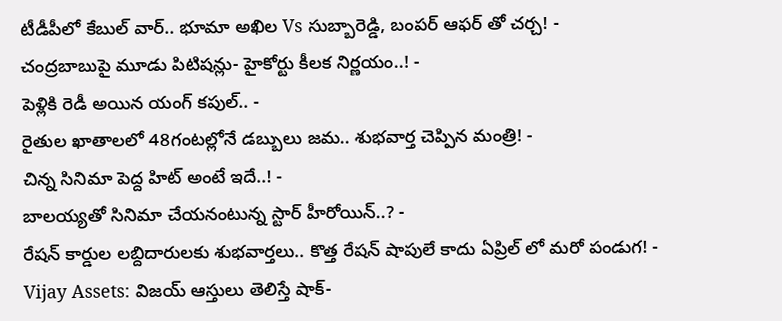టీడీపీలో కేబుల్ వార్.. భూమా అఖిల Vs సుబ్బారెడ్డి, బంపర్ ఆఫర్ తో చర్చ! -
చంద్రబాబుపై మూడు పిటిషన్లు- హైకోర్టు కీలక నిర్ణయం..! -
పెళ్లికి రెడీ అయిన యంగ్ కపుల్.. -
రైతుల ఖాతాలలో 48గంటల్లోనే డబ్బులు జమ.. శుభవార్త చెప్పిన మంత్రి! -
చిన్న సినిమా పెద్ద హిట్ అంటే ఇదే..! -
బాలయ్యతో సినిమా చేయనంటున్న స్టార్ హీరోయిన్..? -
రేషన్ కార్డుల లబ్దిదారులకు శుభవార్తలు.. కొత్త రేషన్ షాపులే కాదు ఏప్రిల్ లో మరో పండుగ! -
Vijay Assets: విజయ్ ఆస్తులు తెలిస్తే షాక్-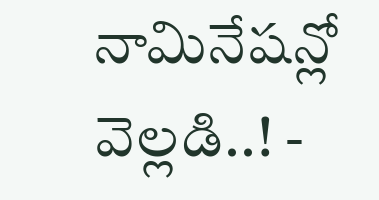నామినేషన్లో వెల్లడి..! -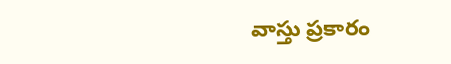వాస్తు ప్రకారం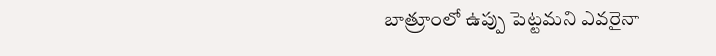బాత్రూంలో ఉప్పు పెట్టమని ఎవరైనా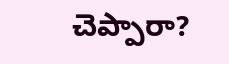చెప్పారా?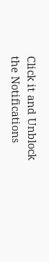Click it and Unblock the Notifications